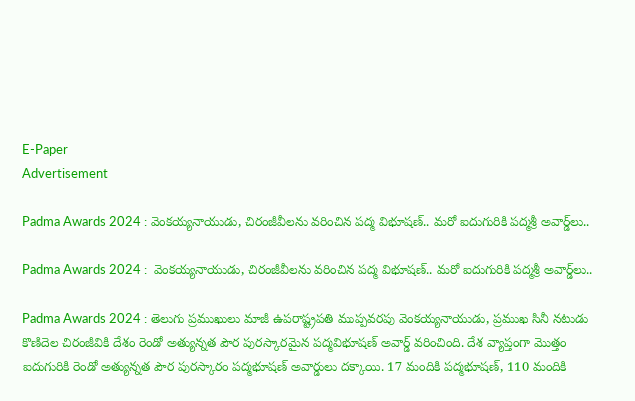E-Paper
Advertisement

Padma Awards 2024 : వెంకయ్యనాయుడు, చిరంజీవీలను వరించిన పద్మ విభూషణ్.. మరో ఐదుగురికి పద్మశ్రీ అవార్డ్‌లు..

Padma Awards 2024 :  వెంకయ్యనాయుడు, చిరంజీవీలను వరించిన పద్మ విభూషణ్.. మరో ఐదుగురికి పద్మశ్రీ అవార్డ్‌లు..

Padma Awards 2024 : తెలుగు ప్రముఖులు మాజీ ఉపరాష్ట్రపతి ముప్పవరపు వెంకయ్యనాయుడు, ప్రముఖ సినీ నటుడు కొణిదెల చిరంజీవి‌కి దేశం రెండో అత్యున్న‌త పౌర పురస్కారమైన పద్మవిభూషణ్ అవార్డ్ వరించింది. దేశ వ్యాప్తంగా మొత్తం ఐదుగురికి రెండో అత్యున్నత పౌర పురస్కారం పద్మభూషణ్ అవార్డులు దక్కాయి. 17 మందికి పద్మభూషణ్, 110 మందికి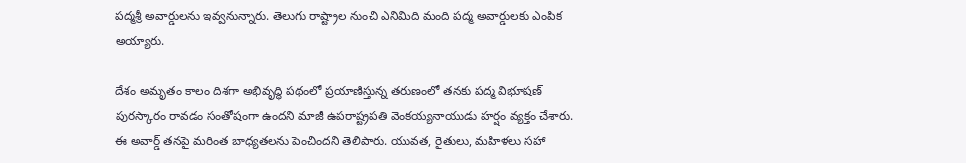పద్మశ్రీ అవార్డులను ఇవ్వనున్నారు. తెలుగు రాష్ట్రాల నుంచి ఎనిమిది మంది పద్మ అవార్డులకు ఎంపిక అయ్యారు.

దేశం అమృతం కాలం దిశగా అభివృద్ధి పథంలో ప్రయాణిస్తున్న తరుణంలో తనకు పద్మ విభూషణ్ పురస్కారం రావడం సంతోషంగా ఉందని మాజీ ఉపరాష్ట్రపతి వెంకయ్యనాయుడు హర్షం వ్యక్తం చేశారు. ఈ అవార్డ్‌ తనపై మరింత బాధ్యతలను పెంచిందని తెలిపారు. యువత, రైతులు, మహిళలు సహా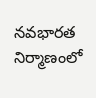నవభారత నిర్మాణంలో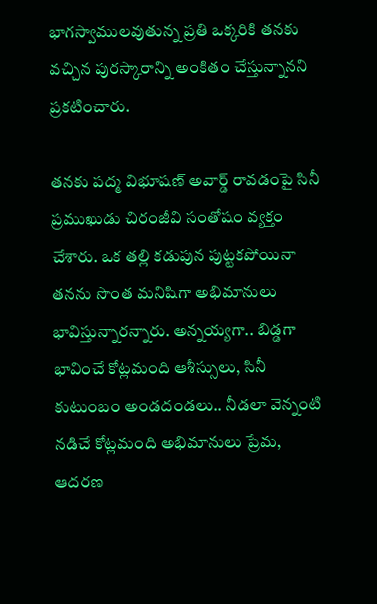భాగస్వాములవుతున్న ప్రతి ఒక్కరికి తనకు వచ్చిన పురస్కారాన్ని అంకితం చేస్తున్నానని ప్రకటించారు.

తనకు పద్మ విభూషణ్ అవార్డ్ రావడంపై సినీ ప్రముఖుడు చిరంజీవి సంతోషం వ్యక్తం చేశారు. ఒక తల్లి కడుపున పుట్టకపోయినా తనను సొంత మనిషిగా అభిమానులు భావిస్తున్నారన్నారు. అన్నయ్యగా.. బిడ్డగా భావించే కోట్లమంది ఆశీస్సులు, సినీ కుటుంబం అండదండలు.. నీడలా వెన్నంటి నడిచే కోట్లమంది అభిమానులు ప్రేమ, ఆదరణ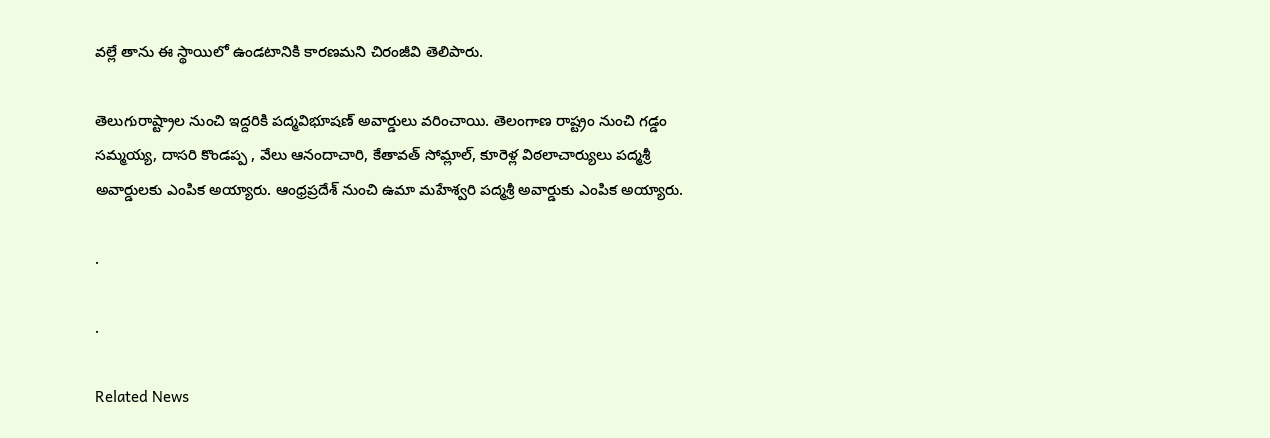వల్లే తాను ఈ స్థాయిలో ఉండటానికి కారణమని చిరంజీవి తెలిపారు.

తెలుగురాష్ట్రాల నుంచి ఇద్దరికి పద్మవిభూషణ్ అవార్డులు వరించాయి. తెలంగాణ రాష్ట్రం నుంచి గడ్డం సమ్మయ్య, దాసరి కొండప్ప , వేలు ఆనందాచారి, కేతావత్ సోమ్లాల్, కూరెళ్ల విఠలాచార్యులు పద్మశ్రీ అవార్డులకు ఎంపిక అయ్యారు. ఆంధ్రప్రదేశ్ నుంచి ఉమా మహేశ్వరి పద్మశ్రీ అవార్డుకు ఎంపిక అయ్యారు.

.

.

Related News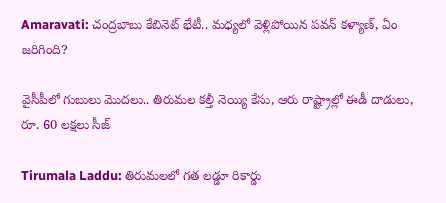Amaravati: చంద్రబాబు కేబినెట్ భేటీ.. మధ్యలో వెళ్లిపోయిన పవన్ కళ్యాణ్, ఏం జరిగింది?

వైసీపీలో గుబులు మొదలు.. తిరుమల కల్తీ నెయ్యి కేసు, ఆరు రాష్ట్రాల్లో ఈడీ దాడులు, రూ. 60 లక్షలు సీజ్

Tirumala Laddu: తిరుమలలో గత లడ్డూ రికార్డు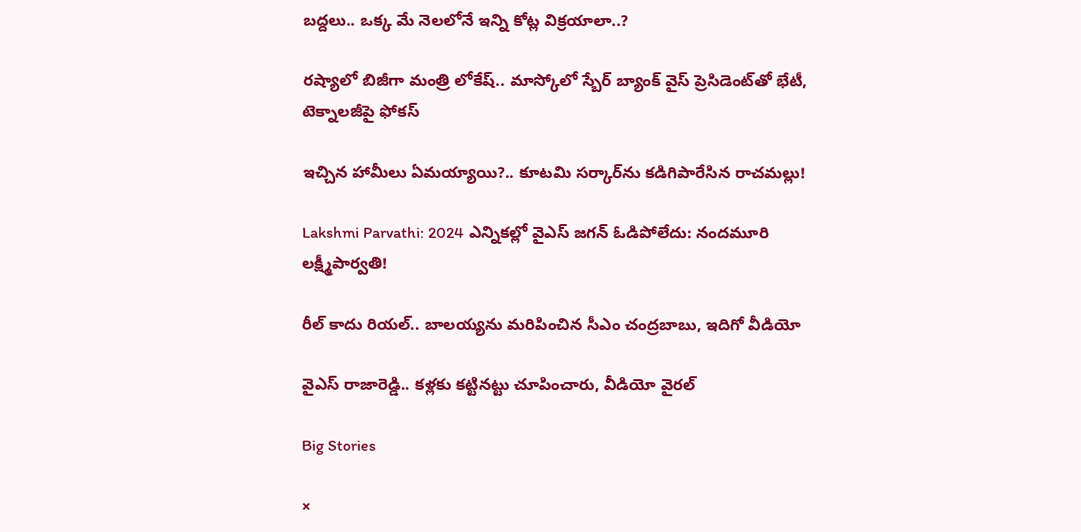బద్దలు.. ఒక్క మే నెలలోనే ఇన్ని కోట్ల విక్రయాలా..?

రష్యాలో బిజీగా మంత్రి లోకేష్.. మాస్కోలో స్బేర్‌ బ్యాంక్ వైస్ ప్రెసిడెంట్‌తో భేటీ, టెక్నాలజీపై ఫోకస్

ఇచ్చిన హామీలు ఏమయ్యాయి?.. కూటమి సర్కార్‌ను కడిగిపారేసిన రాచమల్లు!

Lakshmi Parvathi: 2024 ఎన్నికల్లో వైఎస్ జగన్ ఓడిపోలేదు: నందమూరి లక్ష్మీపార్వతి!

రీల్ కాదు రియల్.. బాలయ్యను మరిపించిన సీఎం చంద్రబాబు, ఇదిగో వీడియో

వైఎస్ రాజారెడ్డి.. కళ్లకు కట్టినట్టు చూపించారు, వీడియో వైరల్

Big Stories

×